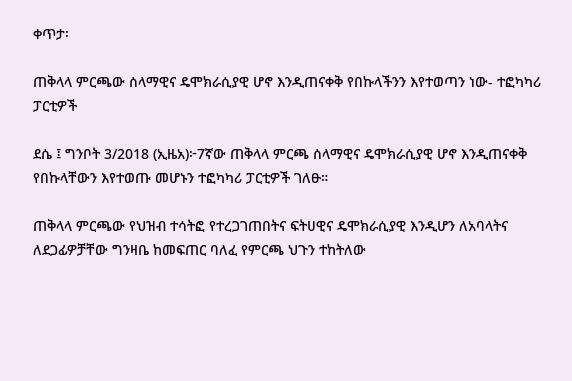ቀጥታ፡

ጠቅላላ ምርጫው ሰላማዊና ዴሞክራሲያዊ ሆኖ እንዲጠናቀቅ የበኩላችንን እየተወጣን ነው- ተፎካካሪ ፓርቲዎች

ደሴ ፤ ግንቦት 3/2018 (ኢዜአ)፦7ኛው ጠቅላላ ምርጫ ሰላማዊና ዴሞክራሲያዊ ሆኖ እንዲጠናቀቅ የበኩላቸውን እየተወጡ መሆኑን ተፎካካሪ ፓርቲዎች ገለፁ።

ጠቅላላ ምርጫው የህዝብ ተሳትፎ የተረጋገጠበትና ፍትሀዊና ዴሞክራሲያዊ እንዲሆን ለአባላትና ለደጋፊዎቻቸው ግንዛቤ ከመፍጠር ባለፈ የምርጫ ህጉን ተከትለው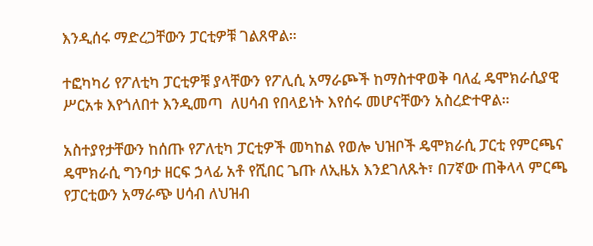እንዲሰሩ ማድረጋቸውን ፓርቲዎቹ ገልጸዋል።

ተፎካካሪ የፖለቲካ ፓርቲዎቹ ያላቸውን የፖሊሲ አማራጮች ከማስተዋወቅ ባለፈ ዴሞክራሲያዊ ሥርአቱ እየጎለበተ እንዲመጣ  ለሀሳብ የበላይነት እየሰሩ መሆናቸውን አስረድተዋል።

አስተያየታቸውን ከሰጡ የፖለቲካ ፓርቲዎች መካከል የወሎ ህዝቦች ዴሞክራሲ ፓርቲ የምርጫና ዴሞክራሲ ግንባታ ዘርፍ ኃላፊ አቶ የሺበር ጌጡ ለኢዜአ እንደገለጹት፣ በ7ኛው ጠቅላላ ምርጫ የፓርቲውን አማራጭ ሀሳብ ለህዝብ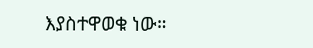እያስተዋወቁ ነው።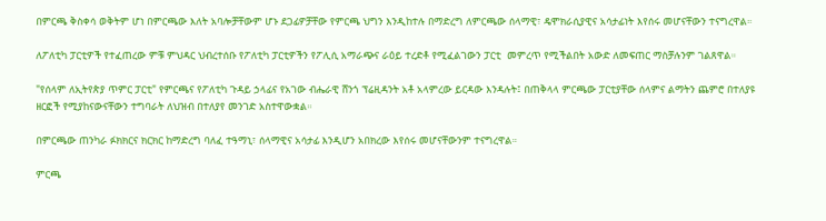በምርጫ ቅስቀሳ ወቅትም ሆነ በምርጫው እለት አባሎቻቸውም ሆኑ ደጋፊዎቻቸው የምርጫ ህግን እንዲከተሉ በማድረግ ለምርጫው ሰላማዊ፣ ዴሞክራሲያዊና አሳታፊነት እየሰሩ መሆናቸውን ተናግረዋል።

ለፖለቲካ ፓርቲዎች የተፈጠረው ምቹ ምህዳር ህብረተሰቡ የፖለቲካ ፓርቲዎችን የፖሊሲ አማራጭና ራዕይ ተረድቶ የሚፈልገውን ፓርቲ  መምረጥ የሚችልበት አውድ ለመፍጠር ማስቻሉንም ገልጸዋል።

"የሰላም ለኢትየጵያ ጥምር ፓርቲ" የምርጫና የፖለቲካ ጉዳይ ኃላፊና የአገው ብሔራዊ ሸንጎ ፕሬዚዳንት አቶ አላምረው ይርዳው እንዳሉት፤ በጠቅላላ ምርጫው ፓርቲያቸው ሰላምና ልማትን ጨምሮ በተለያዩ ዘርፎች የሚያከናውናቸውን ተግባራት ለህዝብ በተለያየ መንገድ አስተዋውቋል።

በምርጫው ጠንካራ ፉክክርና ክርክር ከማድረግ ባለፈ ተዓማኒ፣ ሰላማዊና አሳታፊ እንዲሆን አበክረው እየሰሩ መሆናቸውንም ተናግረዋል።

ምርጫ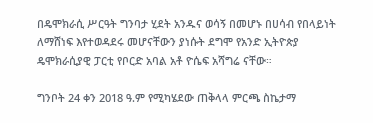በዴሞክራሲ ሥርዓት ግንባታ ሂደት አንዱና ወሳኝ በመሆኑ በሀሳብ የበላይነት ለማሸነፍ እየተወዳደሩ መሆናቸውን ያነሱት ደግሞ የአንድ ኢትዮጵያ ዴሞክራሲያዊ ፓርቲ የቦርድ አባል አቶ ዮሴፍ አሻግሬ ናቸው።

ግንቦት 24 ቀን 2018 ዓ.ም የሚካሄደው ጠቅላላ ምርጫ ስኬታማ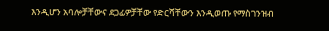እንዲሆን አባሎቻቸውና ደጋፊዎቻቸው የድርሻቸውን እንዲወጡ የማስገንዝብ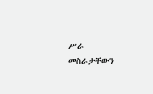ሥራ መስራታቸውን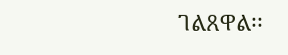ገልጸዋል፡፡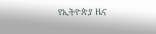የኢትዮጵያ ዜና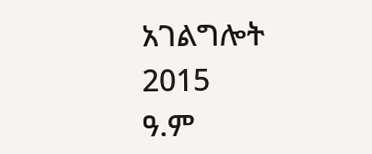አገልግሎት
2015
ዓ.ም